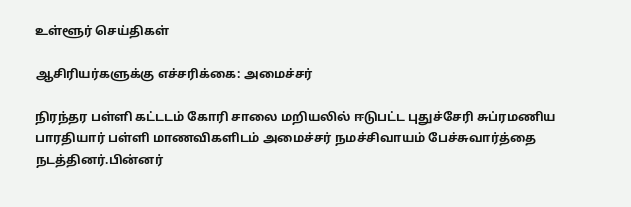உள்ளூர் செய்திகள்

ஆசிரியர்களுக்கு எச்சரிக்கை: அமைச்சர்

நிரந்தர பள்ளி கட்டடம் கோரி சாலை மறியலில் ஈடுபட்ட புதுச்சேரி சுப்ரமணிய பாரதியார் பள்ளி மாணவிகளிடம் அமைச்சர் நமச்சிவாயம் பேச்சுவார்த்தை நடத்தினர்.பின்னர்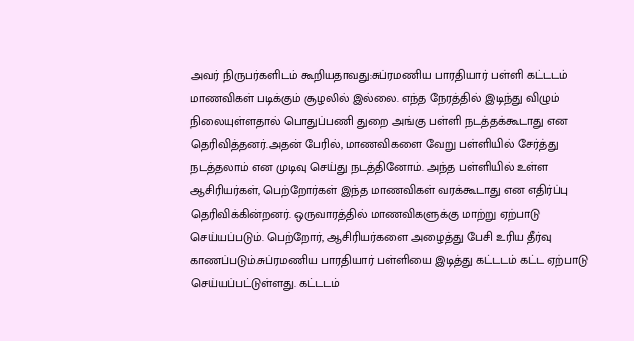அவர் நிருபர்களிடம் கூறியதாவது:சுப்ரமணிய பாரதியார் பள்ளி கட்டடம் மாணவிகள் படிக்கும் சூழலில் இல்லை. எந்த நேரத்தில் இடிந்து விழும் நிலையுள்ளதால் பொதுப்பணி துறை அங்கு பள்ளி நடத்தக்கூடாது என தெரிவித்தனர்.அதன் பேரில், மாணவிகளை வேறு பள்ளியில் சேர்த்து நடத்தலாம் என முடிவு செய்து நடத்தினோம். அந்த பள்ளியில் உள்ள ஆசிரியர்கள், பெற்றோர்கள் இந்த மாணவிகள் வரக்கூடாது என எதிர்ப்பு தெரிவிக்கின்றனர். ஒருவாரத்தில் மாணவிகளுக்கு மாற்று ஏற்பாடு செய்யப்படும். பெற்றோர், ஆசிரியர்களை அழைத்து பேசி உரிய தீர்வு காணப்படும்.சுப்ரமணிய பாரதியார் பள்ளியை இடித்து கட்டடம் கட்ட ஏற்பாடு செய்யப்பட்டுள்ளது. கட்டடம்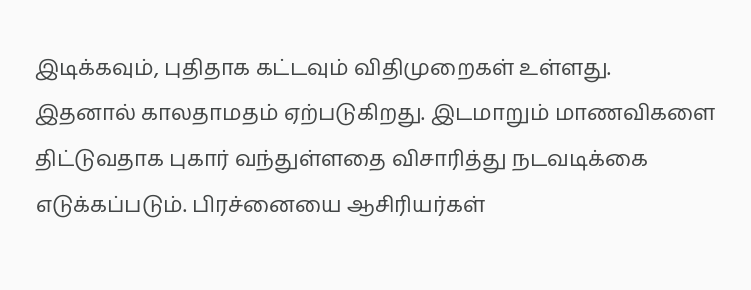இடிக்கவும், புதிதாக கட்டவும் விதிமுறைகள் உள்ளது. இதனால் காலதாமதம் ஏற்படுகிறது. இடமாறும் மாணவிகளை திட்டுவதாக புகார் வந்துள்ளதை விசாரித்து நடவடிக்கை எடுக்கப்படும். பிரச்னையை ஆசிரியர்கள்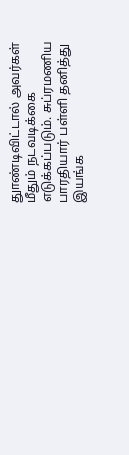துாண்டிவிட்டால் அவர்கள் மீதும் நடவடிக்கை எடுக்கப்படும். சுப்ரமணிய பாரதியார் பள்ளி தனித்து இயங்க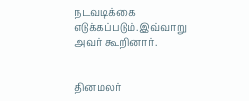நடவடிக்கை எடுக்கப்படும்.இவ்வாறு அவர் கூறினார்.


தினமலர்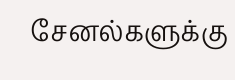சேனல்களுக்கு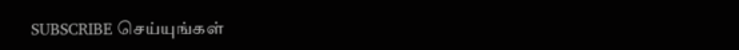SUBSCRIBE செய்யுங்கள்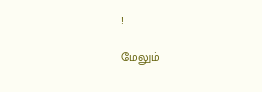!

மேலும்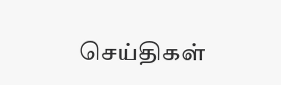செய்திகள்